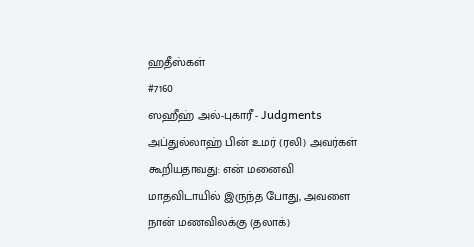ஹதீஸ்கள்
#7160
ஸஹீஹ் அல்-புகாரீ - Judgments
அப்துல்லாஹ் பின் உமர் (ரலி) அவர்கள் கூறியதாவது: என் மனைவி மாதவிடாயில் இருந்த போது, அவளை நான் மணவிலக்கு (தலாக்)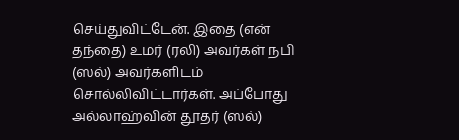செய்துவிட்டேன். இதை (என் தந்தை) உமர் (ரலி) அவர்கள் நபி (ஸல்) அவர்களிடம் சொல்லிவிட்டார்கள். அப்போது அல்லாஹ்வின் தூதர் (ஸல்)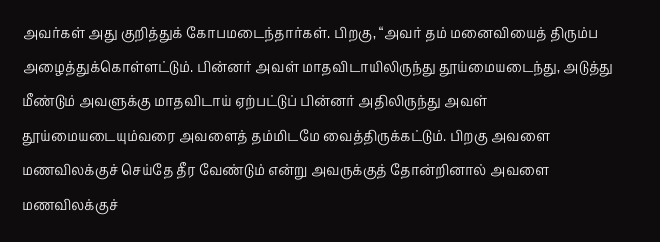அவர்கள் அது குறித்துக் கோபமடைந்தார்கள். பிறகு, “அவர் தம் மனைவியைத் திரும்ப அழைத்துக்கொள்ளட்டும். பின்னர் அவள் மாதவிடாயிலிருந்து தூய்மையடைந்து, அடுத்து மீண்டும் அவளுக்கு மாதவிடாய் ஏற்பட்டுப் பின்னர் அதிலிருந்து அவள் தூய்மையடையும்வரை அவளைத் தம்மிடமே வைத்திருக்கட்டும். பிறகு அவளை மணவிலக்குச் செய்தே தீர வேண்டும் என்று அவருக்குத் தோன்றினால் அவளை மணவிலக்குச்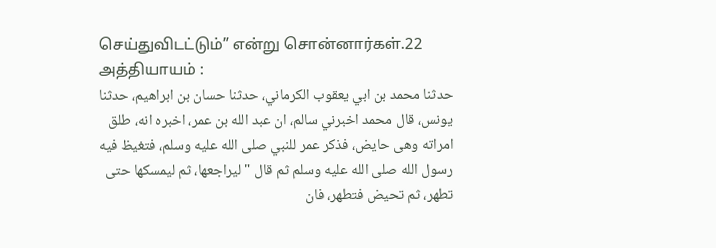செய்துவிடட்டும்” என்று சொன்னார்கள்.22 அத்தியாயம் :
حدثنا محمد بن ابي يعقوب الكرماني، حدثنا حسان بن ابراهيم، حدثنا يونس، قال محمد اخبرني سالم، ان عبد الله بن عمر، اخبره انه، طلق امراته وهى حايض، فذكر عمر للنبي صلى الله عليه وسلم، فتغيظ فيه رسول الله صلى الله عليه وسلم ثم قال " ليراجعها، ثم ليمسكها حتى تطهر، ثم تحيض فتطهر، فان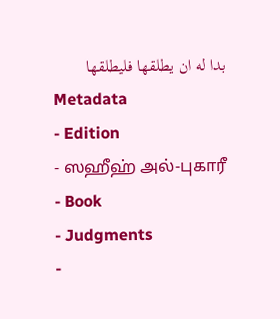بدا له ان يطلقها فليطلقها
Metadata
- Edition
- ஸஹீஹ் அல்-புகாரீ
- Book
- Judgments
-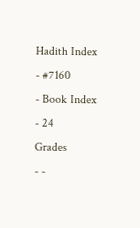Hadith Index
- #7160
- Book Index
- 24
Grades
- -